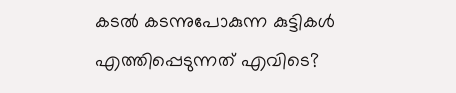കടൽ കടന്നുപോകുന്ന കുട്ടികൾ എത്തിപ്പെടുന്നത് എവിടെ?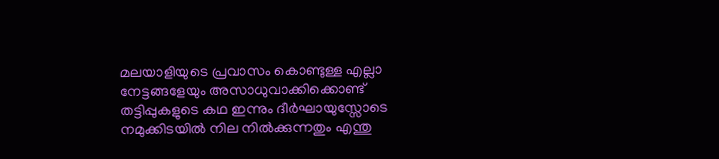മലയാളിയുടെ പ്രവാസം കൊണ്ടുള്ള എല്ലാ നേട്ടങ്ങളേയും അസാധുവാക്കിക്കൊണ്ട് തട്ടിപ്പുകളുടെ കഥ ഇന്നും ദീർഘായുസ്സോടെ നമുക്കിടയിൽ നില നിൽക്കുന്നതും എന്തു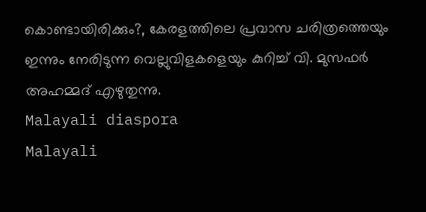കൊണ്ടായിരിക്കും?, കേരളത്തിലെ പ്രവാസ ചരിത്രത്തെയും ഇന്നും നേരിടുന്ന വെല്ലുവിളകളെയും കുറിച്ച് വി. മുസഫർ അഹമ്മദ് എഴുതുന്നു.
Malayali diaspora
Malayali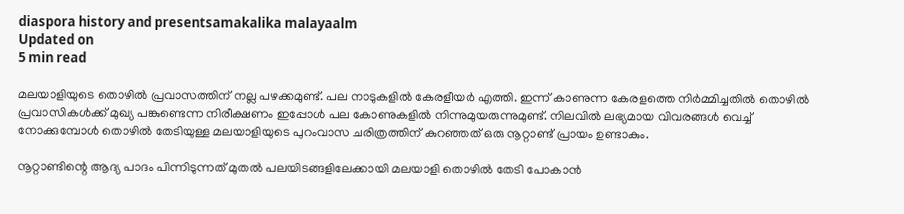diaspora history and presentsamakalika malayaalm
Updated on
5 min read

മലയാളിയുടെ തൊഴിൽ പ്രവാസത്തിന് നല്ല പഴക്കമുണ്ട്. പല നാടുകളിൽ കേരളീയർ എത്തി. ഇന്ന് കാണുന്ന കേരളത്തെ നിർമ്മിച്ചതിൽ തൊഴിൽ പ്രവാസികൾക്ക് മുഖ്യ പങ്കുണ്ടെന്ന നിരീക്ഷണം ഇപ്പോൾ പല കോണുകളിൽ നിന്നുമുയരുന്നുമുണ്ട്. നിലവിൽ ലഭ്യമായ വിവരങ്ങൾ വെച്ച് നോക്കുമ്പോൾ തൊഴിൽ തേടിയുള്ള മലയാളിയുടെ പുറംവാസ ചരിത്രത്തിന് കുറഞ്ഞത് ഒരു നൂറ്റാണ്ട് പ്രായം ഉണ്ടാകും.

നൂറ്റാണ്ടിന്റെ ആദ്യ പാദം പിന്നിടുന്നത് മുതൽ പലയിടങ്ങളിലേക്കായി മലയാളി തൊഴിൽ തേടി പോകാൻ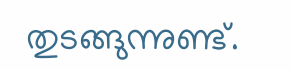തുടങ്ങുന്നുണ്ട്.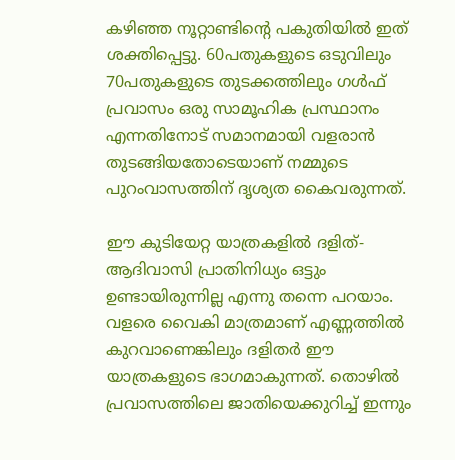കഴിഞ്ഞ നൂറ്റാണ്ടിന്റെ പകുതിയിൽ ഇത് ശക്തിപ്പെട്ടു. 60പതുകളുടെ ഒടുവിലും 70പതുകളുടെ തുടക്കത്തിലും ഗൾഫ് പ്രവാസം ഒരു സാമൂഹിക പ്രസ്ഥാനം എന്നതിനോട് സമാനമായി വളരാൻ തുടങ്ങിയതോടെയാണ് നമ്മുടെ പുറംവാസത്തിന് ദൃശ്യത കൈവരുന്നത്.

ഈ കുടിയേറ്റ യാത്രകളിൽ ദളിത്-ആദിവാസി പ്രാതിനിധ്യം ഒട്ടും ഉണ്ടായിരുന്നില്ല എന്നു തന്നെ പറയാം. വളരെ വൈകി മാത്രമാണ് എണ്ണത്തിൽ കുറവാണെങ്കിലും ദളിതർ ഈ യാത്രകളുടെ ഭാഗമാകുന്നത്. തൊഴിൽ പ്രവാസത്തിലെ ജാതിയെക്കുറിച്ച് ഇന്നും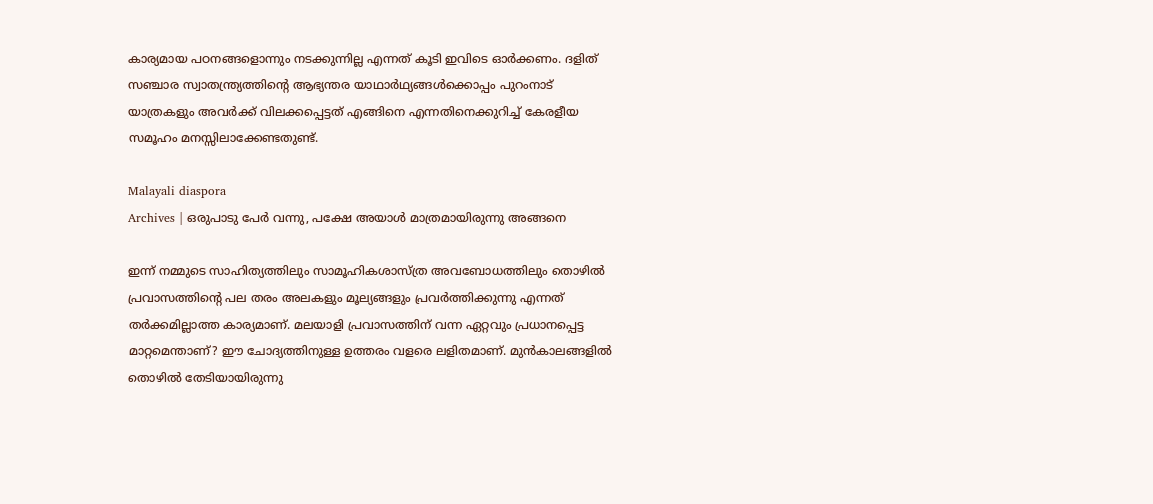കാര്യമായ പഠനങ്ങളൊന്നും നടക്കുന്നില്ല എന്നത് കൂടി ഇവിടെ ഓർക്കണം. ദളിത് സഞ്ചാര സ്വാതന്ത്ര്യത്തിന്റെ ആഭ്യന്തര യാഥാർഥ്യങ്ങൾക്കൊപ്പം പുറംനാട് യാത്രകളും അവർക്ക് വിലക്കപ്പെട്ടത് എങ്ങിനെ എന്നതിനെക്കുറിച്ച് കേരളീയ സമൂഹം മനസ്സിലാക്കേണ്ടതുണ്ട്.

Malayali diaspora
Archives | ഒരുപാടു പേര്‍ വന്നു, പക്ഷേ അയാള്‍ മാത്രമായിരുന്നു അങ്ങനെ

ഇന്ന് നമ്മുടെ സാഹിത്യത്തിലും സാമൂഹികശാസ്ത്ര അവബോധത്തിലും തൊഴിൽ പ്രവാസത്തിന്റെ പല തരം അലകളും മൂല്യങ്ങളും പ്രവർത്തിക്കുന്നു എന്നത് തർക്കമില്ലാത്ത കാര്യമാണ്. മലയാളി പ്രവാസത്തിന് വന്ന ഏറ്റവും പ്രധാനപ്പെട്ട മാറ്റമെന്താണ്? ഈ ചോദ്യത്തിനുള്ള ഉത്തരം വളരെ ലളിതമാണ്. മുൻകാലങ്ങളിൽ തൊഴിൽ തേടിയായിരുന്നു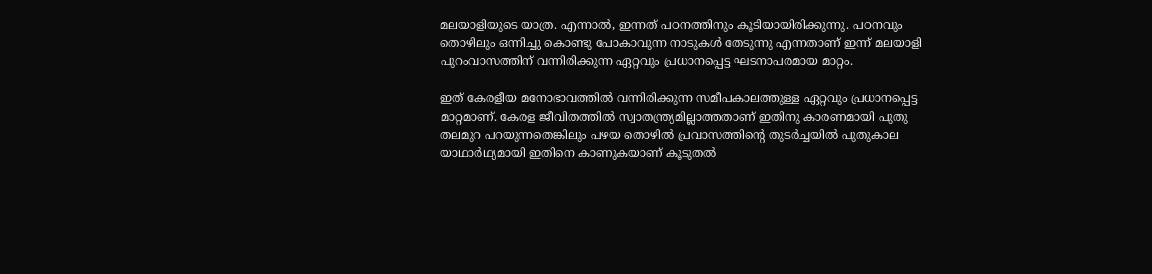മലയാളിയുടെ യാത്ര. എന്നാൽ, ഇന്നത് പഠനത്തിനും കൂടിയായിരിക്കുന്നു. പഠനവും തൊഴിലും ഒന്നിച്ചു കൊണ്ടു പോകാവുന്ന നാടുകൾ തേടുന്നു എന്നതാണ് ഇന്ന് മലയാളി പുറംവാസത്തിന് വന്നിരിക്കുന്ന ഏറ്റവും പ്രധാനപ്പെട്ട ഘടനാപരമായ മാറ്റം.

ഇത് കേരളീയ മനോഭാവത്തിൽ വന്നിരിക്കുന്ന സമീപകാലത്തുള്ള ഏറ്റവും പ്രധാനപ്പെട്ട മാറ്റമാണ്. കേരള ജീവിതത്തിൽ സ്വാതന്ത്ര്യമില്ലാത്തതാണ് ഇതിനു കാരണമായി പുതു തലമുറ പറയുന്നതെങ്കിലും പഴയ തൊഴിൽ പ്രവാസത്തിന്റെ തുടർച്ചയിൽ പുതുകാല യാഥാർഥ്യമായി ഇതിനെ കാണുകയാണ് കൂടുതൽ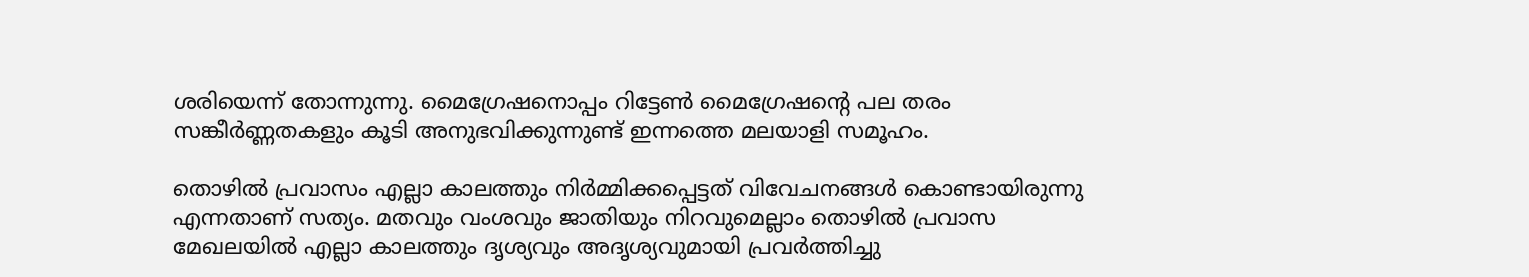ശരിയെന്ന് തോന്നുന്നു. മൈഗ്രേഷനൊപ്പം റിട്ടേൺ മൈഗ്രേഷന്റെ പല തരം സങ്കീർണ്ണതകളും കൂടി അനുഭവിക്കുന്നുണ്ട് ഇന്നത്തെ മലയാളി സമൂഹം.

തൊഴിൽ പ്രവാസം എല്ലാ കാലത്തും നിർമ്മിക്കപ്പെട്ടത് വിവേചനങ്ങൾ കൊണ്ടായിരുന്നു എന്നതാണ് സത്യം. മതവും വംശവും ജാതിയും നിറവുമെല്ലാം തൊഴിൽ പ്രവാസ മേഖലയിൽ എല്ലാ കാലത്തും ദൃശ്യവും അദൃശ്യവുമായി പ്രവർത്തിച്ചു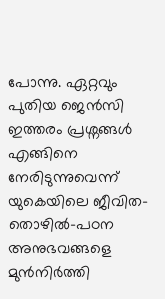പോന്നു. ഏറ്റവും പുതിയ ജെൻസി ഇത്തരം പ്രശ്നങ്ങൾ എങ്ങിനെ നേരിടുന്നുവെന്ന് യുകെയിലെ ജീവിത-തൊഴിൽ-പഠന അനുഭവങ്ങളെ മുൻനിർത്തി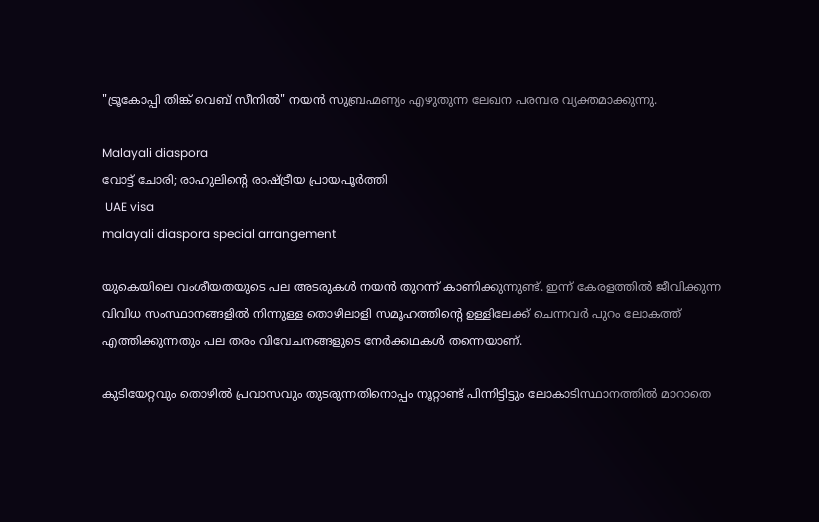"ട്രൂകോപ്പി തിങ്ക് വെബ് സീനിൽ" നയൻ സുബ്രഹ്മണ്യം എഴുതുന്ന ലേഖന പരമ്പര വ്യക്തമാക്കുന്നു.

Malayali diaspora
വോട്ട് ചോരി; രാഹുലിന്റെ രാഷ്ട്രീയ പ്രായപൂര്‍ത്തി
 UAE visa
malayali diaspora special arrangement

യുകെയിലെ വംശീയതയുടെ പല അടരുകൾ നയൻ തുറന്ന് കാണിക്കുന്നുണ്ട്. ഇന്ന് കേരളത്തിൽ ജീവിക്കുന്ന വിവിധ സംസ്ഥാനങ്ങളിൽ നിന്നുള്ള തൊഴിലാളി സമൂഹത്തിന്റെ ഉള്ളിലേക്ക് ചെന്നവർ പുറം ലോകത്ത് എത്തിക്കുന്നതും പല തരം വിവേചനങ്ങളുടെ നേർക്കഥകൾ തന്നെയാണ്.

കുടിയേറ്റവും തൊഴിൽ പ്രവാസവും തുടരുന്നതിനൊപ്പം നൂറ്റാണ്ട് പിന്നിട്ടിട്ടും ലോകാടിസ്ഥാനത്തിൽ മാറാതെ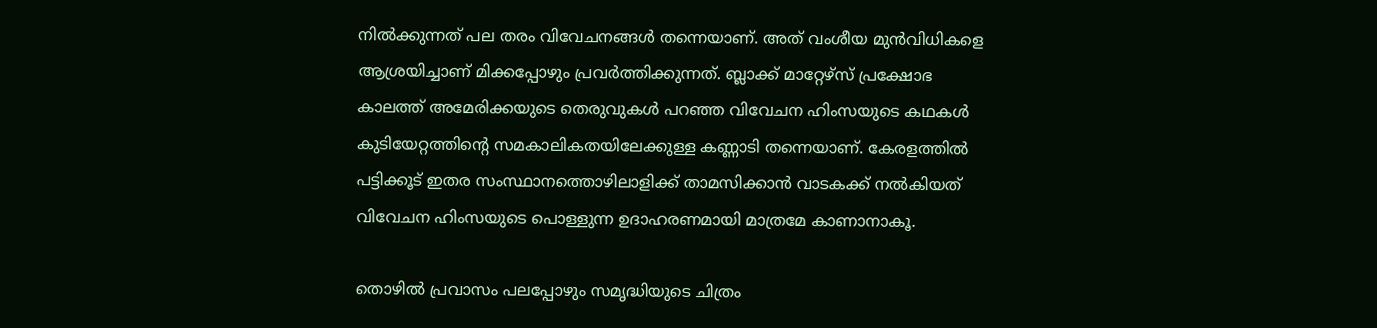നിൽക്കുന്നത് പല തരം വിവേചനങ്ങൾ തന്നെയാണ്. അത് വംശീയ മുൻവിധികളെ ആശ്രയിച്ചാണ് മിക്കപ്പോഴും പ്രവർത്തിക്കുന്നത്. ബ്ലാക്ക് മാറ്റേഴ്സ് പ്രക്ഷോഭ കാലത്ത് അമേരിക്കയുടെ തെരുവുകൾ പറഞ്ഞ വിവേചന ഹിംസയുടെ കഥകൾ കുടിയേറ്റത്തിന്റെ സമകാലികതയിലേക്കുള്ള കണ്ണാടി തന്നെയാണ്. കേരളത്തിൽ പട്ടിക്കൂട് ഇതര സംസ്ഥാനത്തൊഴിലാളിക്ക് താമസിക്കാൻ വാടകക്ക് നൽകിയത് വിവേചന ഹിംസയുടെ പൊള്ളുന്ന ഉദാഹരണമായി മാത്രമേ കാണാനാകൂ.

തൊഴിൽ പ്രവാസം പലപ്പോഴും സമൃദ്ധിയുടെ ചിത്രം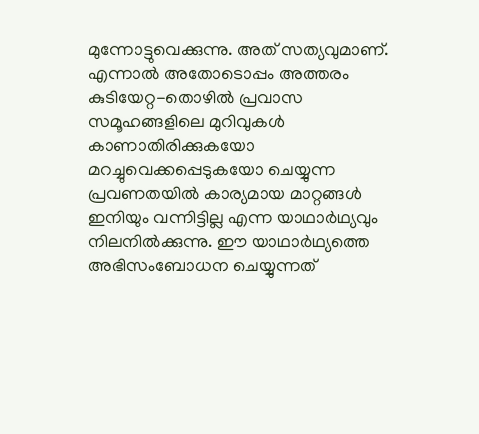മുന്നോട്ടുവെക്കുന്നു. അത് സത്യവുമാണ്. എന്നാൽ അതോടൊപ്പം അത്തരം കുടിയേറ്റ-തൊഴിൽ പ്രവാസ സമൂഹങ്ങളിലെ മുറിവുകൾ കാണാതിരിക്കുകയോ മറച്ചുവെക്കപ്പെടുകയോ ചെയ്യുന്ന പ്രവണതയിൽ കാര്യമായ മാറ്റങ്ങൾ ഇനിയും വന്നിട്ടില്ല എന്ന യാഥാർഥ്യവും നിലനിൽക്കുന്നു. ഈ യാഥാർഥ്യത്തെ അഭിസംബോധന ചെയ്യുന്നത്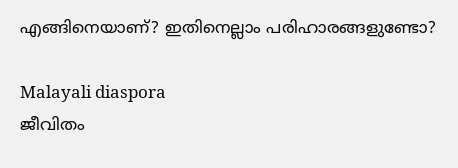എങ്ങിനെയാണ്? ഇതിനെല്ലാം പരിഹാരങ്ങളുണ്ടോ?

Malayali diaspora
ജീവിതം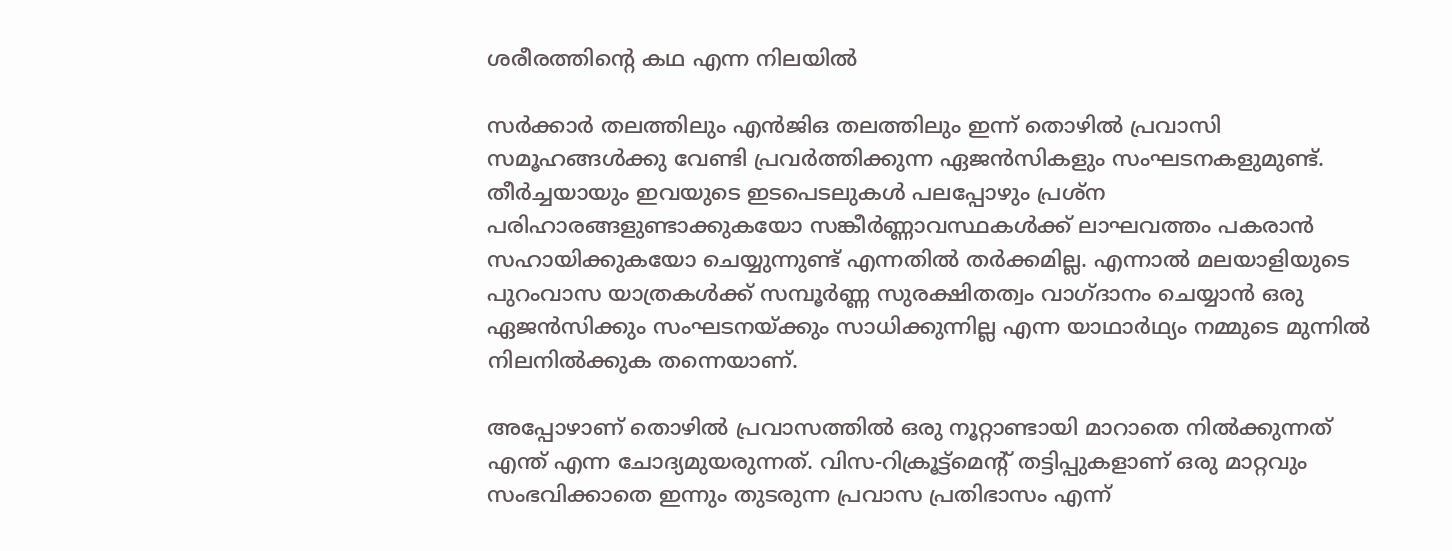ശരീരത്തിൻ്റെ കഥ എന്ന നിലയിൽ

സർക്കാർ തലത്തിലും എൻജിഒ തലത്തിലും ഇന്ന് തൊഴിൽ പ്രവാസി സമൂഹങ്ങൾക്കു വേണ്ടി പ്രവർത്തിക്കുന്ന ഏജൻസികളും സംഘടനകളുമുണ്ട്. തീർച്ചയായും ഇവയുടെ ഇടപെടലുകൾ പലപ്പോഴും പ്രശ്ന പരിഹാരങ്ങളുണ്ടാക്കുകയോ സങ്കീർണ്ണാവസ്ഥകൾക്ക് ലാഘവത്തം പകരാൻ സഹായിക്കുകയോ ചെയ്യുന്നുണ്ട് എന്നതിൽ തർക്കമില്ല. എന്നാൽ മലയാളിയുടെ പുറംവാസ യാത്രകൾക്ക് സമ്പൂർണ്ണ സുരക്ഷിതത്വം വാഗ്ദാനം ചെയ്യാൻ ഒരു ഏജൻസിക്കും സംഘടനയ്ക്കും സാധിക്കുന്നില്ല എന്ന യാഥാർഥ്യം നമ്മുടെ മുന്നിൽ നിലനിൽക്കുക തന്നെയാണ്.

അപ്പോഴാണ് തൊഴിൽ പ്രവാസത്തിൽ ഒരു നൂറ്റാണ്ടായി മാറാതെ നിൽക്കുന്നത് എന്ത് എന്ന ചോദ്യമുയരുന്നത്. വിസ-റിക്രൂട്ട്മെന്റ് തട്ടിപ്പുകളാണ് ഒരു മാറ്റവും സംഭവിക്കാതെ ഇന്നും തുടരുന്ന പ്രവാസ പ്രതിഭാസം എന്ന്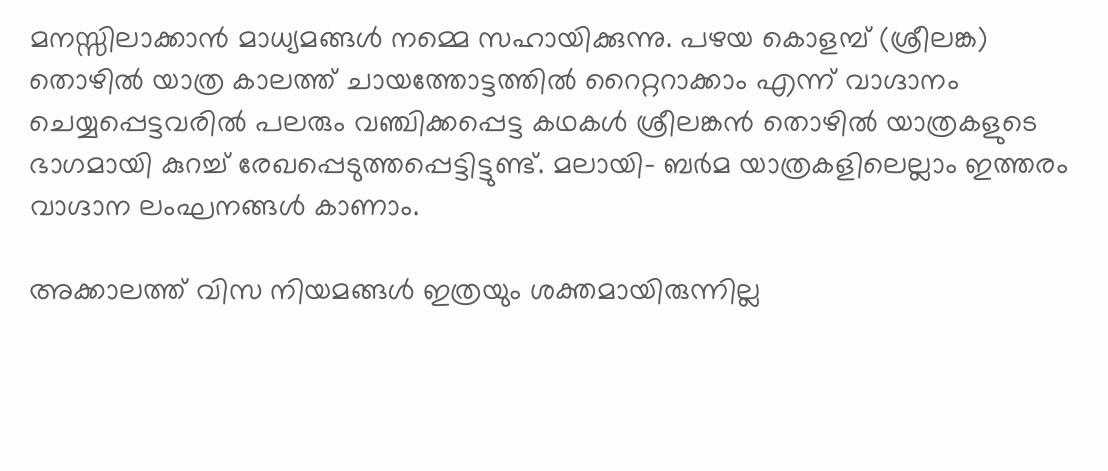മനസ്സിലാക്കാൻ മാധ്യമങ്ങൾ നമ്മെ സഹായിക്കുന്നു. പഴയ കൊളമ്പ് (ശ്രീലങ്ക) തൊഴിൽ യാത്ര കാലത്ത് ചായത്തോട്ടത്തിൽ റൈറ്ററാക്കാം എന്ന് വാഗ്ദാനം ചെയ്യപ്പെട്ടവരിൽ പലരും വഞ്ചിക്കപ്പെട്ട കഥകൾ ശ്രീലങ്കൻ തൊഴിൽ യാത്രകളുടെ ഭാഗമായി കുറച്ച് രേഖപ്പെടുത്തപ്പെട്ടിട്ടുണ്ട്. മലായി- ബർമ യാത്രകളിലെല്ലാം ഇത്തരം വാഗ്ദാന ലംഘനങ്ങൾ കാണാം.

അക്കാലത്ത് വിസ നിയമങ്ങൾ ഇത്രയും ശക്തമായിരുന്നില്ല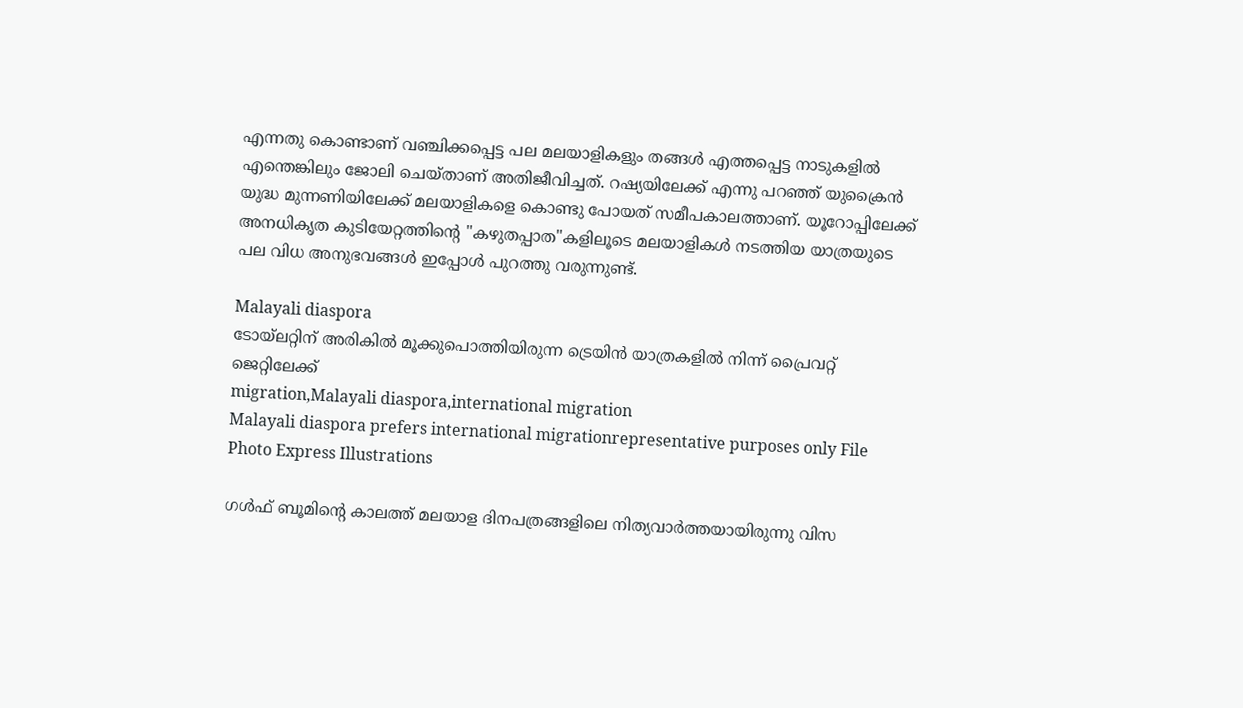എന്നതു കൊണ്ടാണ് വഞ്ചിക്കപ്പെട്ട പല മലയാളികളും തങ്ങൾ എത്തപ്പെട്ട നാടുകളിൽ എന്തെങ്കിലും ജോലി ചെയ്താണ് അതിജീവിച്ചത്. റഷ്യയിലേക്ക് എന്നു പറഞ്ഞ് യുക്രൈൻ യുദ്ധ മുന്നണിയിലേക്ക് മലയാളികളെ കൊണ്ടു പോയത് സമീപകാലത്താണ്. യൂറോപ്പിലേക്ക് അനധികൃത കുടിയേറ്റത്തിന്റെ "കഴുതപ്പാത"കളിലൂടെ മലയാളികൾ നടത്തിയ യാത്രയുടെ പല വിധ അനുഭവങ്ങൾ ഇപ്പോൾ പുറത്തു വരുന്നുണ്ട്.

Malayali diaspora
ടോയ്ലറ്റിന് അരികില്‍ മൂക്കുപൊത്തിയിരുന്ന ട്രെയിന്‍ യാത്രകളില്‍ നിന്ന് പ്രൈവറ്റ് ജെറ്റിലേക്ക്
migration,Malayali diaspora,international migration
Malayali diaspora prefers international migrationrepresentative purposes only File Photo Express Illustrations

ഗൾഫ് ബൂമിന്റെ കാലത്ത് മലയാള ദിനപത്രങ്ങളിലെ നിത്യവാർത്തയായിരുന്നു വിസ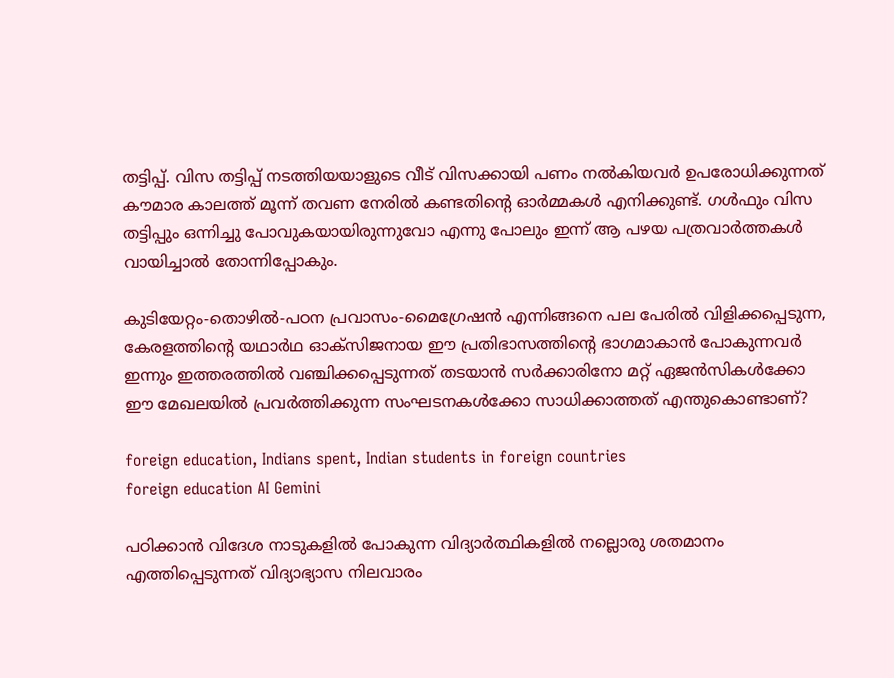തട്ടിപ്പ്. വിസ തട്ടിപ്പ് നടത്തിയയാളുടെ വീട് വിസക്കായി പണം നൽകിയവർ ഉപരോധിക്കുന്നത് കൗമാര കാലത്ത് മൂന്ന് തവണ നേരിൽ കണ്ടതിന്റെ ഓർമ്മകൾ എനിക്കുണ്ട്. ഗൾഫും വിസ തട്ടിപ്പും ഒന്നിച്ചു പോവുകയായിരുന്നുവോ എന്നു പോലും ഇന്ന് ആ പഴയ പത്രവാർത്തകൾ വായിച്ചാൽ തോന്നിപ്പോകും.

കുടിയേറ്റം-തൊഴിൽ-പഠന പ്രവാസം-മൈഗ്രേഷൻ എന്നിങ്ങനെ പല പേരിൽ വിളിക്കപ്പെടുന്ന, കേരളത്തിന്റെ യഥാർഥ ഓക്സിജനായ ഈ പ്രതിഭാസത്തിന്റെ ഭാഗമാകാൻ പോകുന്നവർ ഇന്നും ഇത്തരത്തിൽ വഞ്ചിക്കപ്പെടുന്നത് തടയാൻ സർക്കാരിനോ മറ്റ് ഏജൻസികൾക്കോ ഈ മേഖലയിൽ പ്രവർത്തിക്കുന്ന സംഘടനകൾക്കോ സാധിക്കാത്തത് എന്തുകൊണ്ടാണ്?

foreign education, Indians spent, Indian students in foreign countries
foreign education AI Gemini

പഠിക്കാൻ വിദേശ നാടുകളിൽ പോകുന്ന വിദ്യാർത്ഥികളിൽ നല്ലൊരു ശതമാനം എത്തിപ്പെടുന്നത് വിദ്യാഭ്യാസ നിലവാരം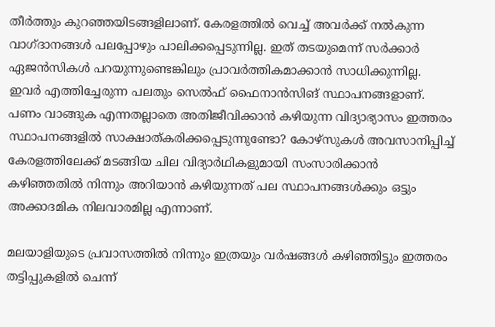തീർത്തും കുറഞ്ഞയിടങ്ങളിലാണ്. കേരളത്തിൽ വെച്ച് അവർക്ക് നൽകുന്ന വാഗ്ദാനങ്ങൾ പലപ്പോഴും പാലിക്കപ്പെടുന്നില്ല. ഇത് തടയുമെന്ന് സർക്കാർ ഏജൻസികൾ പറയുന്നുണ്ടെങ്കിലും പ്രാവർത്തികമാക്കാൻ സാധിക്കുന്നില്ല. ഇവർ എത്തിച്ചേരുന്ന പലതും സെൽഫ് ഫൈനാൻസിങ് സ്ഥാപനങ്ങളാണ്. പണം വാങ്ങുക എന്നതല്ലാതെ അതിജീവിക്കാൻ കഴിയുന്ന വിദ്യാഭ്യാസം ഇത്തരം സ്ഥാപനങ്ങളിൽ സാക്ഷാത്കരിക്കപ്പെടുന്നുണ്ടോ? കോഴ്സുകൾ അവസാനിപ്പിച്ച് കേരളത്തിലേക്ക് മടങ്ങിയ ചില വിദ്യാർഥികളുമായി സംസാരിക്കാൻ കഴിഞ്ഞതിൽ നിന്നും അറിയാൻ കഴിയുന്നത് പല സ്ഥാപനങ്ങൾക്കും ഒട്ടും അക്കാദമിക നിലവാരമില്ല എന്നാണ്.

മലയാളിയുടെ പ്രവാസത്തിൽ നിന്നും ഇത്രയും വർഷങ്ങൾ കഴിഞ്ഞിട്ടും ഇത്തരം തട്ടിപ്പുകളിൽ ചെന്ന്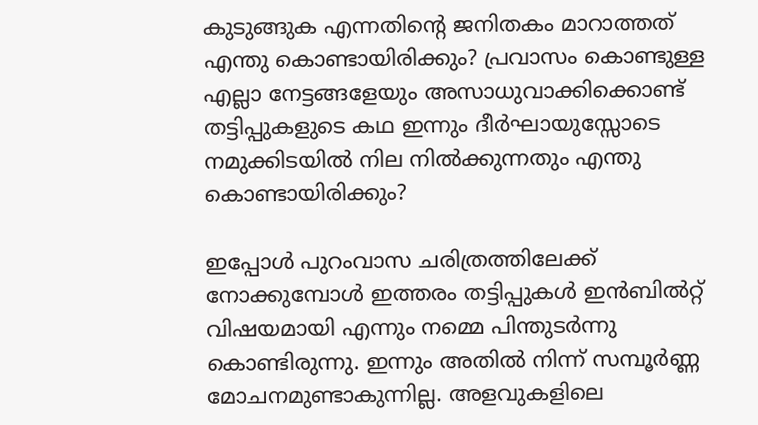കുടുങ്ങുക എന്നതിന്റെ ജനിതകം മാറാത്തത് എന്തു കൊണ്ടായിരിക്കും? പ്രവാസം കൊണ്ടുള്ള എല്ലാ നേട്ടങ്ങളേയും അസാധുവാക്കിക്കൊണ്ട് തട്ടിപ്പുകളുടെ കഥ ഇന്നും ദീർഘായുസ്സോടെ നമുക്കിടയിൽ നില നിൽക്കുന്നതും എന്തു കൊണ്ടായിരിക്കും?

ഇപ്പോൾ പുറംവാസ ചരിത്രത്തിലേക്ക് നോക്കുമ്പോൾ ഇത്തരം തട്ടിപ്പുകൾ ഇൻബിൽറ്റ് വിഷയമായി എന്നും നമ്മെ പിന്തുടർന്നു കൊണ്ടിരുന്നു. ഇന്നും അതിൽ നിന്ന് സമ്പൂർണ്ണ മോചനമുണ്ടാകുന്നില്ല. അളവുകളിലെ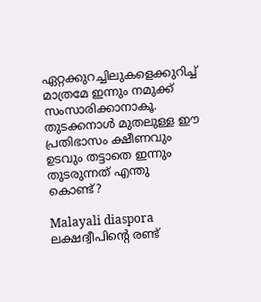ഏറ്റക്കുറച്ചിലുകളെക്കുറിച്ച് മാത്രമേ ഇന്നും നമുക്ക് സംസാരിക്കാനാകൂ. തുടക്കനാൾ മുതലുള്ള ഈ പ്രതിഭാസം ക്ഷീണവും ഉടവും തട്ടാതെ ഇന്നും തുടരുന്നത് എന്തു കൊണ്ട്?

Malayali diaspora
ലക്ഷദ്വീപിന്റെ രണ്ട്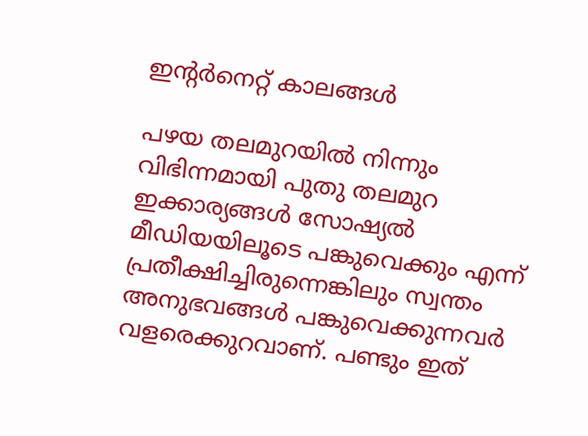ഇന്റര്‍നെറ്റ് കാലങ്ങള്‍

പഴയ തലമുറയിൽ നിന്നും വിഭിന്നമായി പുതു തലമുറ ഇക്കാര്യങ്ങൾ സോഷ്യൽ മീഡിയയിലൂടെ പങ്കുവെക്കും എന്ന് പ്രതീക്ഷിച്ചിരുന്നെങ്കിലും സ്വന്തം അനുഭവങ്ങൾ പങ്കുവെക്കുന്നവർ വളരെക്കുറവാണ്. പണ്ടും ഇത്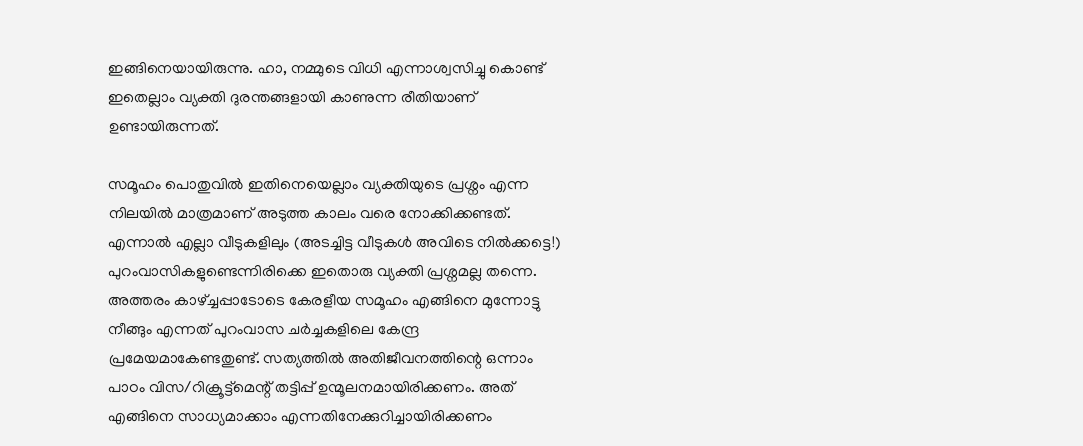ഇങ്ങിനെയായിരുന്നു. ഹാ, നമ്മുടെ വിധി എന്നാശ്വസിച്ചു കൊണ്ട് ഇതെല്ലാം വ്യക്തി ദുരന്തങ്ങളായി കാണുന്ന രീതിയാണ് ഉണ്ടായിരുന്നത്.

സമൂഹം പൊതുവിൽ ഇതിനെയെല്ലാം വ്യക്തിയുടെ പ്രശ്നം എന്ന നിലയിൽ മാത്രമാണ് അടുത്ത കാലം വരെ നോക്കിക്കണ്ടത്. എന്നാൽ എല്ലാ വീടുകളിലും (അടച്ചിട്ട വീടുകൾ അവിടെ നിൽക്കട്ടെ!) പുറംവാസികളുണ്ടെന്നിരിക്കെ ഇതൊരു വ്യക്തി പ്രശ്നമല്ല തന്നെ. അത്തരം കാഴ്ച്ചപ്പാടോടെ കേരളീയ സമൂഹം എങ്ങിനെ മുന്നോട്ടു നീങ്ങും എന്നത് പുറംവാസ ചർച്ചകളിലെ കേന്ദ്ര പ്രമേയമാകേണ്ടതുണ്ട്. സത്യത്തിൽ അതിജീവനത്തിന്റെ ഒന്നാം പാഠം വിസ/റിക്രൂട്ട്മെന്റ് തട്ടിപ്പ് ഉന്മൂലനമായിരിക്കണം. അത് എങ്ങിനെ സാധ്യമാക്കാം എന്നതിനേക്കുറിച്ചായിരിക്കണം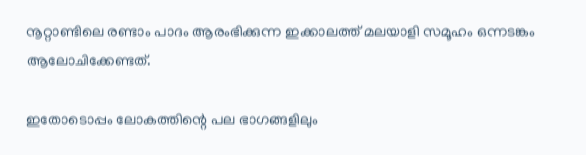നൂറ്റാണ്ടിലെ രണ്ടാം പാദം ആരംഭിക്കുന്ന ഇക്കാലത്ത് മലയാളി സമൂഹം ഒന്നടങ്കം ആലോചിക്കേണ്ടത്.

ഇതോടൊപ്പം ലോകത്തിന്റെ പല ഭാഗങ്ങളിലും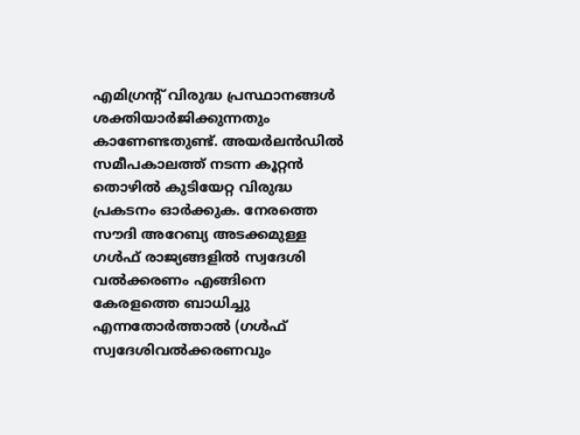എമിഗ്രന്റ് വിരുദ്ധ പ്രസ്ഥാനങ്ങൾ ശക്തിയാർജിക്കുന്നതും കാണേണ്ടതുണ്ട്. അയർലൻഡിൽ സമീപകാലത്ത് നടന്ന കൂറ്റൻ തൊഴിൽ കുടിയേറ്റ വിരുദ്ധ പ്രകടനം ഓർക്കുക. നേരത്തെ സൗദി അറേബ്യ അടക്കമുള്ള ഗൾഫ് രാജ്യങ്ങളിൽ സ്വദേശി വൽക്കരണം എങ്ങിനെ കേരളത്തെ ബാധിച്ചു എന്നതോർത്താൽ (ഗൾഫ് സ്വദേശിവൽക്കരണവും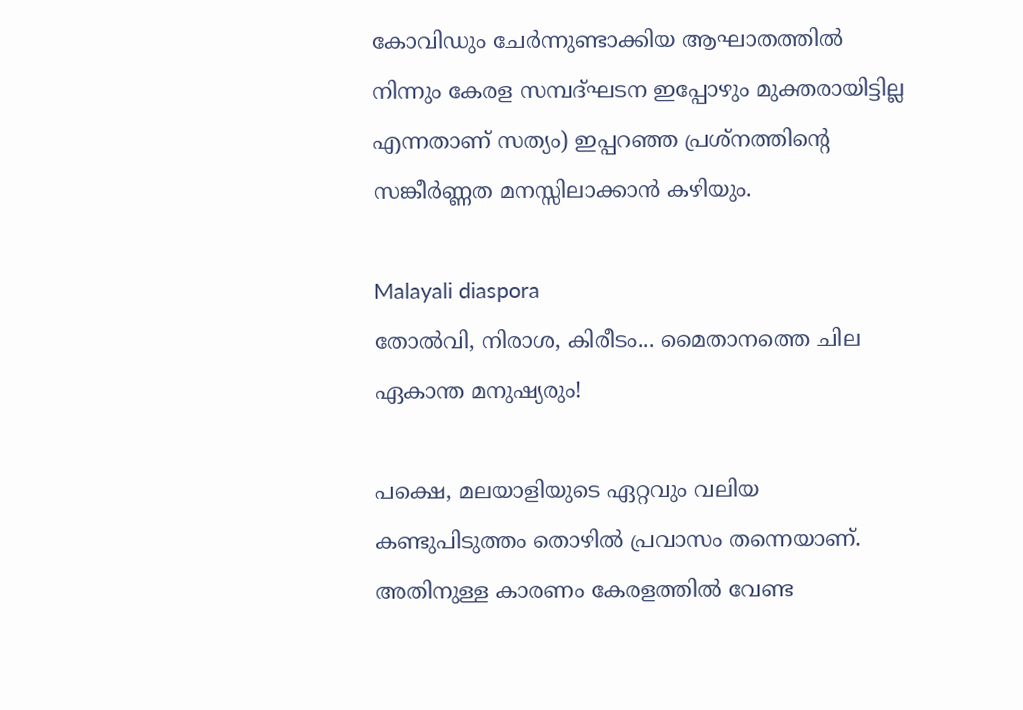കോവിഡും ചേർന്നുണ്ടാക്കിയ ആഘാതത്തിൽ നിന്നും കേരള സമ്പദ്ഘടന ഇപ്പോഴും മുക്തരായിട്ടില്ല എന്നതാണ് സത്യം) ഇപ്പറഞ്ഞ പ്രശ്നത്തിന്റെ സങ്കീർണ്ണത മനസ്സിലാക്കാൻ കഴിയും.

Malayali diaspora
തോല്‍വി, നിരാശ, കിരീടം... മൈതാനത്തെ ചില ഏകാന്ത മനുഷ്യരും!

പക്ഷെ, മലയാളിയുടെ ഏറ്റവും വലിയ കണ്ടുപിടുത്തം തൊഴിൽ പ്രവാസം തന്നെയാണ്. അതിനുള്ള കാരണം കേരളത്തിൽ വേണ്ട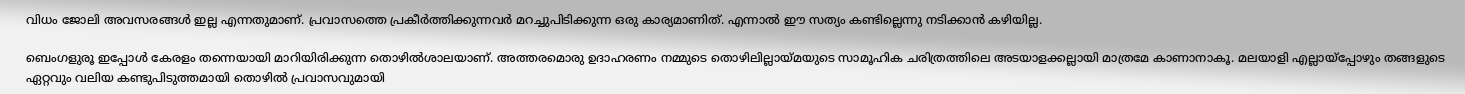വിധം ജോലി അവസരങ്ങൾ ഇല്ല എന്നതുമാണ്. പ്രവാസത്തെ പ്രകീർത്തിക്കുന്നവർ മറച്ചുപിടിക്കുന്ന ഒരു കാര്യമാണിത്. എന്നാൽ ഈ സത്യം കണ്ടില്ലെന്നു നടിക്കാൻ കഴിയില്ല.

ബെംഗളുരൂ ഇപ്പോൾ കേരളം തന്നെയായി മാറിയിരിക്കുന്ന തൊഴിൽശാലയാണ്. അത്തരമൊരു ഉദാഹരണം നമ്മുടെ തൊഴിലില്ലായ്മയുടെ സാമൂഹിക ചരിത്രത്തിലെ അടയാളക്കല്ലായി മാത്രമേ കാണാനാകൂ. മലയാളി എല്ലായ്പ്പോഴും തങ്ങളുടെ ഏറ്റവും വലിയ കണ്ടുപിടുത്തമായി തൊഴിൽ പ്രവാസവുമായി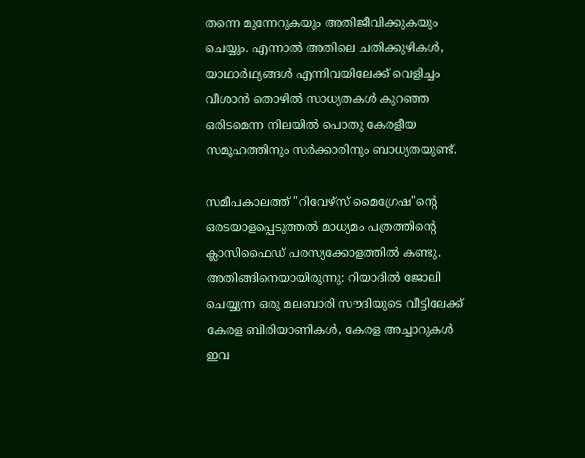തന്നെ മുന്നേറുകയും അതിജീവിക്കുകയും ചെയ്യും. എന്നാൽ അതിലെ ചതിക്കുഴികൾ, യാഥാർഥ്യങ്ങൾ എന്നിവയിലേക്ക് വെളിച്ചം വീശാൻ തൊഴിൽ സാധ്യതകൾ കുറഞ്ഞ ഒരിടമെന്ന നിലയിൽ പൊതു കേരളീയ സമൂഹത്തിനും സർക്കാരിനും ബാധ്യതയുണ്ട്.

സമീപകാലത്ത് "റിവേഴ്സ് മൈഗ്രേഷ"ന്റെ ഒരടയാളപ്പെടുത്തൽ മാധ്യമം പത്രത്തിന്റെ ക്ലാസിഫൈഡ് പരസ്യക്കോളത്തിൽ കണ്ടു. അതിങ്ങിനെയായിരുന്നു: റിയാദിൽ ജോലി ചെയ്യുന്ന ഒരു മലബാരി സൗദിയുടെ വീട്ടിലേക്ക് കേരള ബിരിയാണികൾ, കേരള അച്ചാറുകൾ ഇവ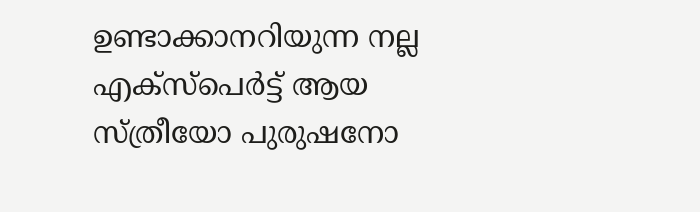ഉണ്ടാക്കാനറിയുന്ന നല്ല എക്സ്പെർട്ട് ആയ സ്ത്രീയോ പുരുഷനോ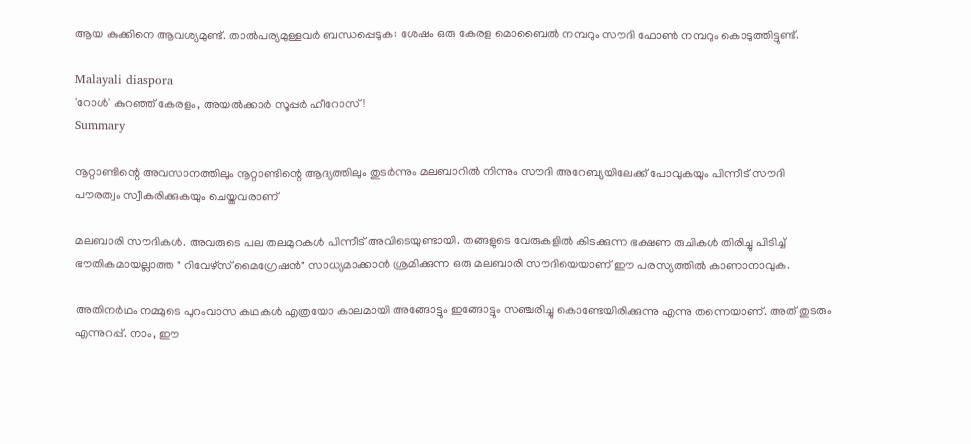ആയ കുക്കിനെ ആവശ്യമുണ്ട്. താൽപര്യമുള്ളവർ ബന്ധപ്പെടുക: ശേഷം ഒരു കേരള മൊബൈൽ നമ്പറും സൗദി ഫോൺ നമ്പറും കൊടുത്തിട്ടുണ്ട്.

Malayali diaspora
'റോൾ' കുറഞ്ഞ് കേരളം, അയൽക്കാർ സൂപ്പർ ഹീറോസ്!
Summary

നൂറ്റാണ്ടിന്റെ അവസാനത്തിലും നൂറ്റാണ്ടിന്റെ ആദ്യത്തിലും തുടർന്നും മലബാറിൽ നിന്നും സൗദി അറേബ്യയിലേക്ക് പോവുകയും പിന്നീട് സൗദി പൗരത്വം സ്വീകരിക്കുകയും ചെയ്തവരാണ്

മലബാരി സൗദികൾ. അവരുടെ പല തലമുറകൾ പിന്നീട് അവിടെയുണ്ടായി. തങ്ങളുടെ വേരുകളിൽ കിടക്കുന്ന ഭക്ഷണ രുചികൾ തിരിച്ചു പിടിച്ച് ഭൗതികമായല്ലാത്ത " റിവേഴ്സ് മൈഗ്രേഷൻ" സാധ്യമാക്കാൻ ശ്രമിക്കുന്ന ഒരു മലബാരി സൗദിയെയാണ് ഈ പരസ്യത്തിൽ കാണാനാവുക.

അതിനർഥം നമ്മുടെ പുറംവാസ കഥകൾ എത്രയോ കാലമായി അങ്ങോട്ടും ഇങ്ങോട്ടും സഞ്ചരിച്ചു കൊണ്ടേയിരിക്കുന്നു എന്നു തന്നെയാണ്. അത് തുടരും എന്നുറപ്പ്. നാം, ഈ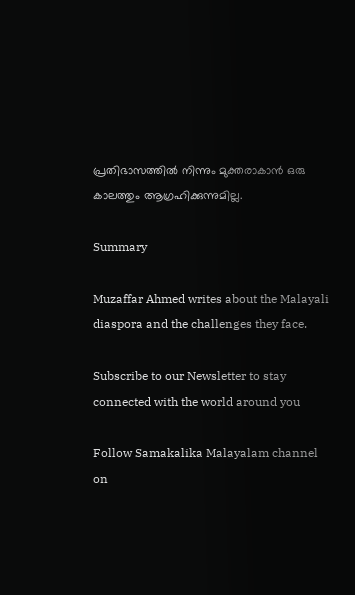പ്രതിഭാസത്തിൽ നിന്നും മുക്തരാകാൻ ഒരു കാലത്തും ആഗ്രഹിക്കുന്നുമില്ല.

Summary

Muzaffar Ahmed writes about the Malayali diaspora and the challenges they face.

Subscribe to our Newsletter to stay connected with the world around you

Follow Samakalika Malayalam channel on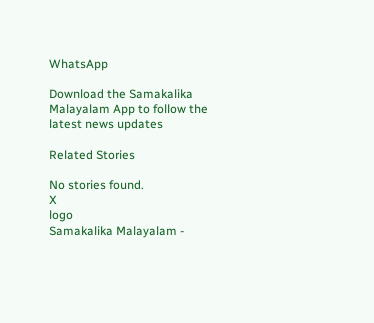WhatsApp

Download the Samakalika Malayalam App to follow the latest news updates

Related Stories

No stories found.
X
logo
Samakalika Malayalam -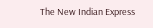The New Indian Express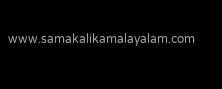www.samakalikamalayalam.com